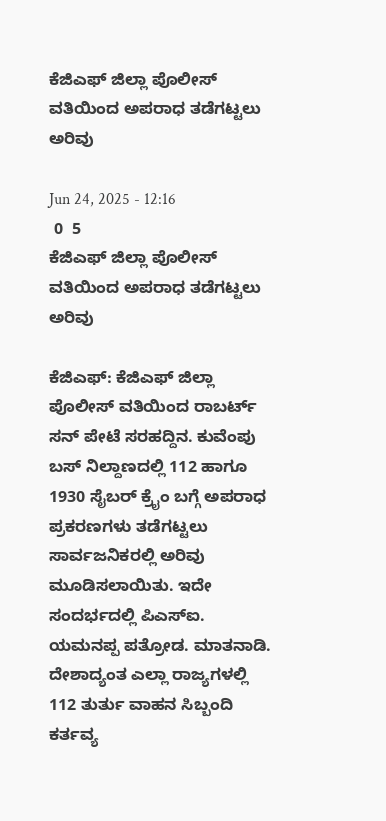ಕೆಜಿಎಫ್ ಜಿಲ್ಲಾ ಪೊಲೀಸ್ ವತಿಯಿಂದ ಅಪರಾಧ ತಡೆಗಟ್ಟಲು ಅರಿವು

Jun 24, 2025 - 12:16
 0  5
ಕೆಜಿಎಫ್ ಜಿಲ್ಲಾ ಪೊಲೀಸ್ ವತಿಯಿಂದ ಅಪರಾಧ ತಡೆಗಟ್ಟಲು ಅರಿವು

ಕೆಜಿಎಫ್: ಕೆಜಿಎಫ್ ಜಿಲ್ಲಾ ಪೊಲೀಸ್ ವತಿಯಿಂದ ರಾಬರ್ಟ್ ಸನ್ ಪೇಟೆ ಸರಹದ್ದಿನ. ಕುವೆಂಪು ಬಸ್ ನಿಲ್ದಾಣದಲ್ಲಿ 112 ಹಾಗೂ 1930 ಸೈಬರ್ ಕ್ರೈಂ ಬಗ್ಗೆ ಅಪರಾಧ ಪ್ರಕರಣಗಳು ತಡೆಗಟ್ಟಲು ಸಾರ್ವಜನಿಕರಲ್ಲಿ ಅರಿವು ಮೂಡಿಸಲಾಯಿತು. ಇದೇ ಸಂದರ್ಭದಲ್ಲಿ ಪಿಎಸ್ಐ. ಯಮನಪ್ಪ ಪತ್ರೋಡ. ಮಾತನಾಡಿ. ದೇಶಾದ್ಯಂತ ಎಲ್ಲಾ ರಾಜ್ಯಗಳಲ್ಲಿ 112 ತುರ್ತು ವಾಹನ ಸಿಬ್ಬಂದಿ ಕರ್ತವ್ಯ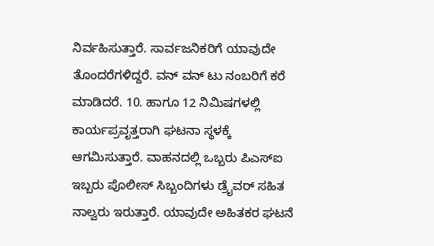ನಿರ್ವಹಿಸುತ್ತಾರೆ. ಸಾರ್ವಜನಿಕರಿಗೆ ಯಾವುದೇ ತೊಂದರೆಗಳಿದ್ದರೆ. ವನ್ ವನ್ ಟು ನಂಬರಿಗೆ ಕರೆ ಮಾಡಿದರೆ. 10. ಹಾಗೂ 12 ನಿಮಿಷಗಳಲ್ಲಿ ಕಾರ್ಯಪ್ರವೃತ್ತರಾಗಿ ಘಟನಾ ಸ್ಥಳಕ್ಕೆ ಆಗಮಿಸುತ್ತಾರೆ. ವಾಹನದಲ್ಲಿ ಒಬ್ಬರು ಪಿಎಸ್ಐ ಇಬ್ಬರು ಪೊಲೀಸ್ ಸಿಬ್ಬಂದಿಗಳು ಡ್ರೈವರ್ ಸಹಿತ ನಾಲ್ವರು ಇರುತ್ತಾರೆ. ಯಾವುದೇ ಅಹಿತಕರ ಘಟನೆ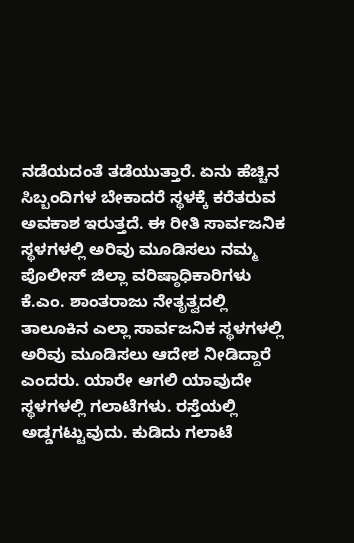ನಡೆಯದಂತೆ ತಡೆಯುತ್ತಾರೆ. ಏನು ಹೆಚ್ಚಿನ ಸಿಬ್ಬಂದಿಗಳ ಬೇಕಾದರೆ ಸ್ಥಳಕ್ಕೆ ಕರೆತರುವ  ಅವಕಾಶ ಇರುತ್ತದೆ. ಈ ರೀತಿ ಸಾರ್ವಜನಿಕ ಸ್ಥಳಗಳಲ್ಲಿ ಅರಿವು ಮೂಡಿಸಲು ನಮ್ಮ  ಪೊಲೀಸ್ ಜಿಲ್ಲಾ ವರಿಷ್ಠಾಧಿಕಾರಿಗಳು ಕೆ.ಎಂ. ಶಾಂತರಾಜು ನೇತೃತ್ವದಲ್ಲಿ ತಾಲೂಕಿನ ಎಲ್ಲಾ ಸಾರ್ವಜನಿಕ ಸ್ಥಳಗಳಲ್ಲಿ ಅರಿವು ಮೂಡಿಸಲು ಆದೇಶ ನೀಡಿದ್ದಾರೆ ಎಂದರು. ಯಾರೇ ಆಗಲಿ ಯಾವುದೇ ಸ್ಥಳಗಳಲ್ಲಿ ಗಲಾಟೆಗಳು. ರಸ್ತೆಯಲ್ಲಿ ಅಡ್ಡಗಟ್ಟುವುದು. ಕುಡಿದು ಗಲಾಟೆ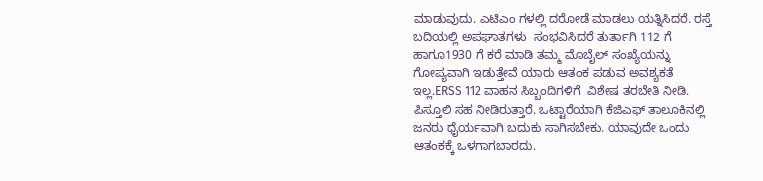ಮಾಡುವುದು. ಎಟಿಎಂ ಗಳಲ್ಲಿ ದರೋಡೆ ಮಾಡಲು ಯತ್ನಿಸಿದರೆ. ರಸ್ತೆ ಬದಿಯಲ್ಲಿ ಅಪಘಾತಗಳು ‌ ಸಂಭವಿಸಿದರೆ ತುರ್ತಾಗಿ 112 ಗೆ ಹಾಗೂ1930 ಗೆ ಕರೆ ಮಾಡಿ ತಮ್ಮ ಮೊಬೈಲ್ ಸಂಖ್ಯೆಯನ್ನು ಗೋಪ್ಯವಾಗಿ ಇಡುತ್ತೇವೆ ಯಾರು ಆತಂಕ ಪಡುವ ಅವಶ್ಯಕತೆ ಇಲ್ಲ.ERSS 112 ವಾಹನ ಸಿಬ್ಬಂದಿಗಳಿಗೆ  ವಿಶೇಷ ತರಬೇತಿ ನೀಡಿ. ಪಿಸ್ತೂಲಿ ಸಹ ನೀಡಿರುತ್ತಾರೆ. ಒಟ್ಟಾರೆಯಾಗಿ ಕೆಜಿಎಫ್ ತಾಲೂಕಿನಲ್ಲಿ ಜನರು ಧೈರ್ಯವಾಗಿ ಬದುಕು ಸಾಗಿಸಬೇಕು. ಯಾವುದೇ ಒಂದು  ಆತಂಕಕ್ಕೆ ಒಳಗಾಗಬಾರದು.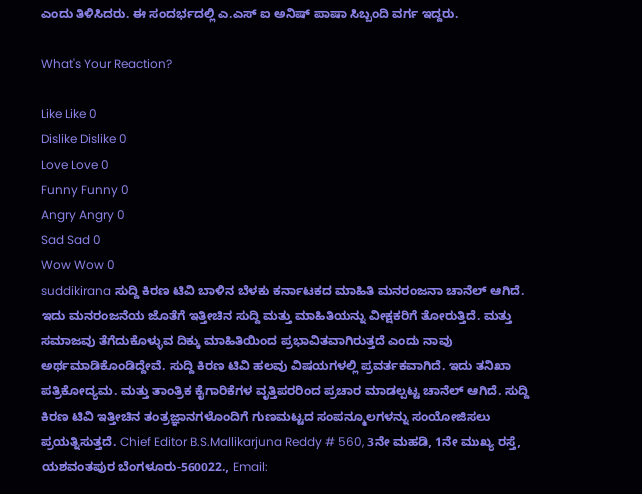ಎಂದು ತಿಳಿಸಿದರು. ಈ ಸಂದರ್ಭದಲ್ಲಿ ಎ.ಎಸ್ ಐ ಅನಿಷ್ ಪಾಷಾ ಸಿಬ್ಬಂದಿ ವರ್ಗ ಇದ್ದರು.

What's Your Reaction?

Like Like 0
Dislike Dislike 0
Love Love 0
Funny Funny 0
Angry Angry 0
Sad Sad 0
Wow Wow 0
suddikirana ಸುದ್ದಿ ಕಿರಣ ಟಿವಿ ಬಾಳಿನ ಬೆಳಕು ಕರ್ನಾಟಕದ ಮಾಹಿತಿ ಮನರಂಜನಾ ಚಾನೆಲ್ ಆಗಿದೆ. ಇದು ಮನರಂಜನೆಯ ಜೊತೆಗೆ ಇತ್ತೀಚಿನ ಸುದ್ದಿ ಮತ್ತು ಮಾಹಿತಿಯನ್ನು ವೀಕ್ಷಕರಿಗೆ ತೋರುತ್ತಿದೆ. ಮತ್ತು ಸಮಾಜವು ತೆಗೆದುಕೊಳ್ಳುವ ದಿಕ್ಕು ಮಾಹಿತಿಯಿಂದ ಪ್ರಭಾವಿತವಾಗಿರುತ್ತದೆ ಎಂದು ನಾವು ಅರ್ಥಮಾಡಿಕೊಂಡಿದ್ದೇವೆ. ಸುದ್ದಿ ಕಿರಣ ಟಿವಿ ಹಲವು ವಿಷಯಗಳಲ್ಲಿ ಪ್ರವರ್ತಕವಾಗಿದೆ. ಇದು ತನಿಖಾ ಪತ್ರಿಕೋದ್ಯಮ. ಮತ್ತು ತಾಂತ್ರಿಕ ಕೈಗಾರಿಕೆಗಳ ವೃತ್ತಿಪರರಿಂದ ಪ್ರಚಾರ ಮಾಡಲ್ಪಟ್ಟ ಚಾನೆಲ್ ಆಗಿದೆ. ಸುದ್ದಿ ಕಿರಣ ಟಿವಿ ಇತ್ತೀಚಿನ ತಂತ್ರಜ್ಞಾನಗಳೊಂದಿಗೆ ಗುಣಮಟ್ಟದ ಸಂಪನ್ಮೂಲಗಳನ್ನು ಸಂಯೋಜಿಸಲು ಪ್ರಯತ್ನಿಸುತ್ತದೆ. Chief Editor B.S.Mallikarjuna Reddy # 560, 3ನೇ ಮಹಡಿ, 1ನೇ ಮುಖ್ಯ ರಸ್ತೆ, ಯಶವಂತಪುರ ಬೆಂಗಳೂರು-560022., Email: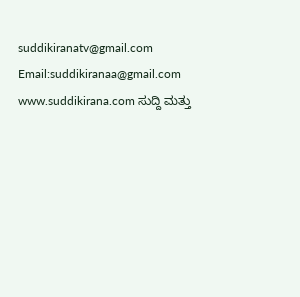suddikiranatv@gmail.com Email:suddikiranaa@gmail.com www.suddikirana.com ಸುದ್ದಿ ಮತ್ತು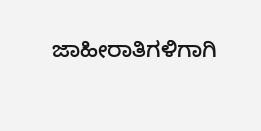ಜಾಹೀರಾತಿಗಳಿಗಾಗಿ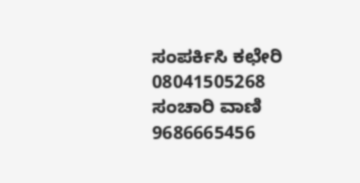ಸಂಪರ್ಕಿಸಿ ಕಛೇರಿ 08041505268 ಸಂಚಾರಿ ವಾಣಿ 9686665456